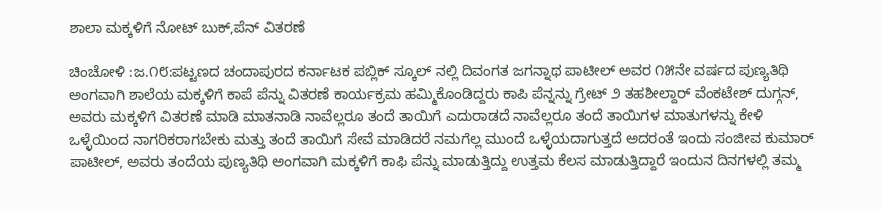ಶಾಲಾ ಮಕ್ಕಳಿಗೆ ನೋಟ್ ಬುಕ್,ಪೆನ್ ವಿತರಣೆ

ಚಿಂಚೋಳಿ :ಜ.೧೮:ಪಟ್ಟಣದ ಚಂದಾಪುರದ ಕರ್ನಾಟಕ ಪಬ್ಲಿಕ್ ಸ್ಕೂಲ್ ನಲ್ಲಿ ದಿವಂಗತ ಜಗನ್ನಾಥ ಪಾಟೀಲ್ ಅವರ ೧೫ನೇ ವರ್ಷದ ಪುಣ್ಯತಿಥಿ ಅಂಗವಾಗಿ ಶಾಲೆಯ ಮಕ್ಕಳಿಗೆ ಕಾಪೆ ಪೆನ್ನು ವಿತರಣೆ ಕಾರ್ಯಕ್ರಮ ಹಮ್ಮಿಕೊಂಡಿದ್ದರು ಕಾಪಿ ಪೆನ್ನನ್ನು ಗ್ರೇಟ್ ೨ ತಹಶೀಲ್ದಾರ್ ವೆಂಕಟೇಶ್ ದುಗ್ಗನ್, ಅವರು ಮಕ್ಕಳಿಗೆ ವಿತರಣೆ ಮಾಡಿ ಮಾತನಾಡಿ ನಾವೆಲ್ಲರೂ ತಂದೆ ತಾಯಿಗೆ ಎದುರಾಡದೆ ನಾವೆಲ್ಲರೂ ತಂದೆ ತಾಯಿಗಳ ಮಾತುಗಳನ್ನು ಕೇಳಿ ಒಳ್ಳೆಯಿಂದ ನಾಗರಿಕರಾಗಬೇಕು ಮತ್ತು ತಂದೆ ತಾಯಿಗೆ ಸೇವೆ ಮಾಡಿದರೆ ನಮಗೆಲ್ಲ ಮುಂದೆ ಒಳ್ಳೆಯದಾಗುತ್ತದೆ ಅದರಂತೆ ಇಂದು ಸಂಜೀವ ಕುಮಾರ್ ಪಾಟೀಲ್, ಅವರು ತಂದೆಯ ಪುಣ್ಯತಿಥಿ ಅಂಗವಾಗಿ ಮಕ್ಕಳಿಗೆ ಕಾಫಿ ಪೆನ್ನು ಮಾಡುತ್ತಿದ್ದು ಉತ್ತಮ ಕೆಲಸ ಮಾಡುತ್ತಿದ್ದಾರೆ ಇಂದುನ ದಿನಗಳಲ್ಲಿ ತಮ್ಮ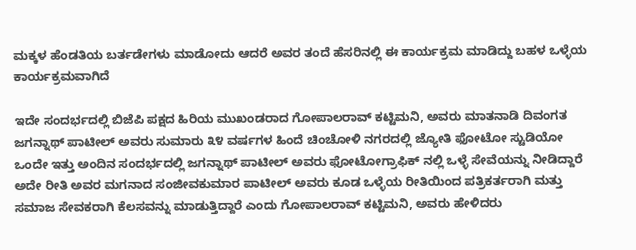ಮಕ್ಕಳ ಹೆಂಡತಿಯ ಬರ್ತಡೇಗಳು ಮಾಡೋದು ಆದರೆ ಅವರ ತಂದೆ ಹೆಸರಿನಲ್ಲಿ ಈ ಕಾರ್ಯಕ್ರಮ ಮಾಡಿದ್ದು ಬಹಳ ಒಳ್ಳೆಯ ಕಾರ್ಯಕ್ರಮವಾಗಿದೆ

ಇದೇ ಸಂದರ್ಭದಲ್ಲಿ ಬಿಜೆಪಿ ಪಕ್ಷದ ಹಿರಿಯ ಮುಖಂಡರಾದ ಗೋಪಾಲರಾವ್ ಕಟ್ಟಿಮನಿ, ಅವರು ಮಾತನಾಡಿ ದಿವಂಗತ ಜಗನ್ನಾಥ್ ಪಾಟೀಲ್ ಅವರು ಸುಮಾರು ೩೪ ವರ್ಷಗಳ ಹಿಂದೆ ಚಿಂಚೋಳಿ ನಗರದಲ್ಲಿ ಜ್ಯೋತಿ ಫೋಟೋ ಸ್ಟುಡಿಯೋ ಒಂದೇ ಇತ್ತು ಅಂದಿನ ಸಂದರ್ಭದಲ್ಲಿ ಜಗನ್ನಾಥ್ ಪಾಟೀಲ್ ಅವರು ಫೋಟೋಗ್ರಾಫಿಕ್ ನಲ್ಲಿ ಒಳ್ಳೆ ಸೇವೆಯನ್ನು ನೀಡಿದ್ದಾರೆ ಅದೇ ರೀತಿ ಅವರ ಮಗನಾದ ಸಂಜೀವಕುಮಾರ ಪಾಟೀಲ್ ಅವರು ಕೂಡ ಒಳ್ಳೆಯ ರೀತಿಯಿಂದ ಪತ್ರಿಕರ್ತರಾಗಿ ಮತ್ತು ಸಮಾಜ ಸೇವಕರಾಗಿ ಕೆಲಸವನ್ನು ಮಾಡುತ್ತಿದ್ದಾರೆ ಎಂದು ಗೋಪಾಲರಾವ್ ಕಟ್ಟಿಮನಿ, ಅವರು ಹೇಳಿದರು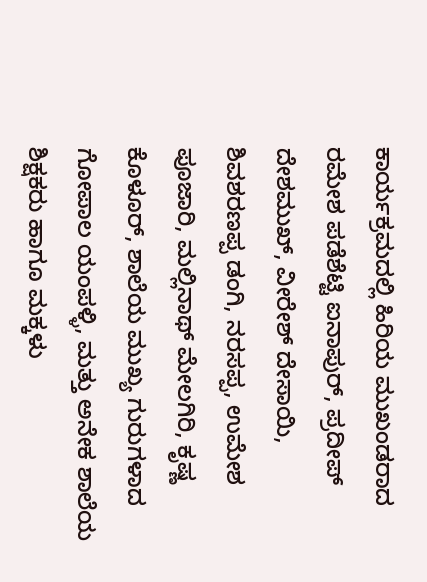ಕಾರ್ಯಕ್ರಮದಲ್ಲಿ ಹಿರಿಯ ಮುಖಂಡರಾದ ರಮೇಶ ಪಡೆಶೆಟ್ಟಿ ಐನಾಪುರ್, ಪ್ರದೀಪ್ ದೇಶಮುಖ್, ವೀರೇಶ್ ದೇಸಾಯಿ, ಶಿವಶರಣಪ್ಪ ಡಂಗಿ, ನರಸಪ್ಪ, ಉಮೇಶ ಪೂಜಾರಿ, ಮಲ್ಲಿನಾಥ್ ಮೇಲಗಿರಿ, ಕೃಷ್ಣ ಕೊಳೂರ್, ಶಾಲೆಯ ಮುಖ್ಯ ಗುರುಗಳಾದ ಗೋಪಾಲ ಯಂಪಳ್ಳಿ, ಮತ್ತು ಅನೇಕ ಶಾಲೆಯ ಶಿಕ್ಷಕರು ಹಾಗೂ ಮಕ್ಕಳು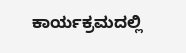ಕಾರ್ಯಕ್ರಮದಲ್ಲಿ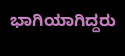ಭಾಗಿಯಾಗಿದ್ದರು